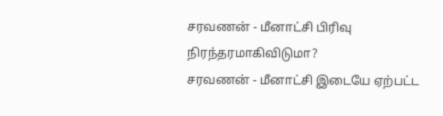சரவணன் - மீனாட்சி பிரிவு நிரந்தரமாகிவிடுமா?
சரவணன் - மீனாட்சி இடையே ஏற்பட்ட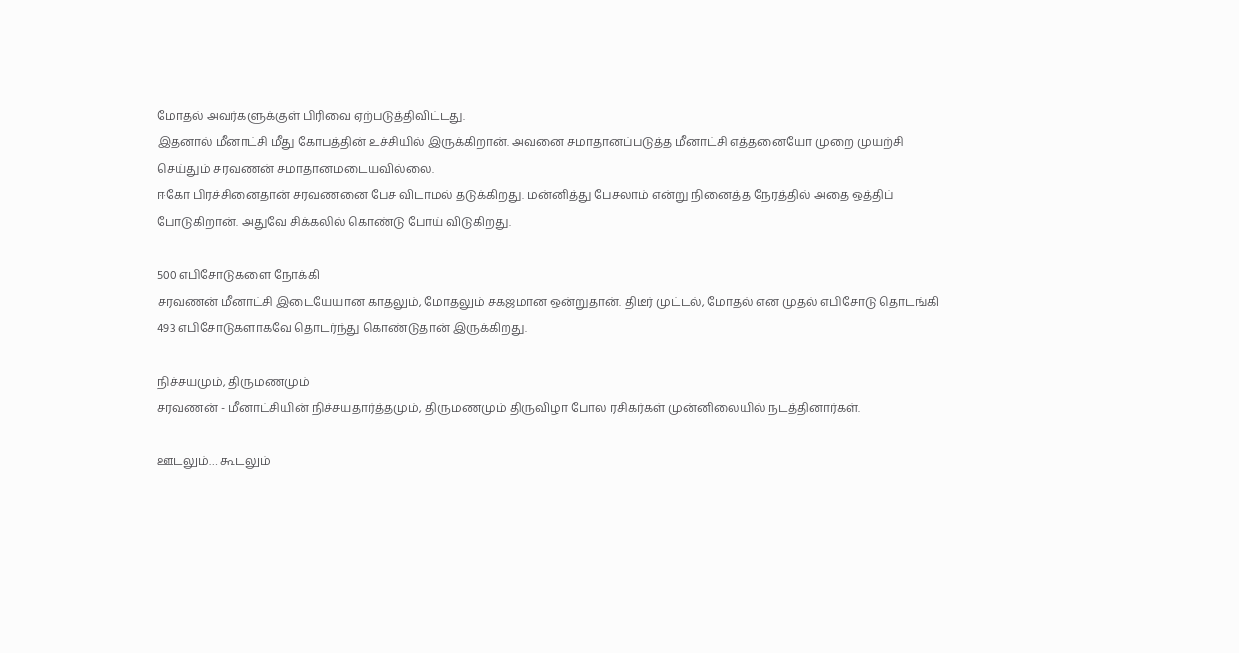மோதல் அவர்களுக்குள் பிரிவை ஏற்படுத்திவிட்டது.
இதனால் மீனாட்சி மீது கோபத்தின் உச்சியில் இருக்கிறான். அவனை சமாதானப்படுத்த மீனாட்சி எத்தனையோ முறை முயற்சி செய்தும் சரவணன் சமாதானமடையவில்லை.
ஈகோ பிரச்சினைதான் சரவணனை பேச விடாமல் தடுக்கிறது. மன்னித்து பேசலாம் என்று நினைத்த நேரத்தில் அதை ஒத்திப் போடுகிறான். அதுவே சிக்கலில் கொண்டு போய் விடுகிறது.

500 எபிசோடுகளை நோக்கி
சரவணன் மீனாட்சி இடையேயான காதலும், மோதலும் சகஜமான ஒன்றுதான். திடீர் முட்டல், மோதல் என முதல் எபிசோடு தொடங்கி 493 எபிசோடுகளாகவே தொடர்ந்து கொண்டுதான் இருக்கிறது.

நிச்சயமும், திருமணமும்
சரவணன் - மீனாட்சியின் நிச்சயதார்த்தமும், திருமணமும் திருவிழா போல ரசிகர்கள் முன்னிலையில் நடத்தினார்கள்.

ஊடலும்… கூடலும்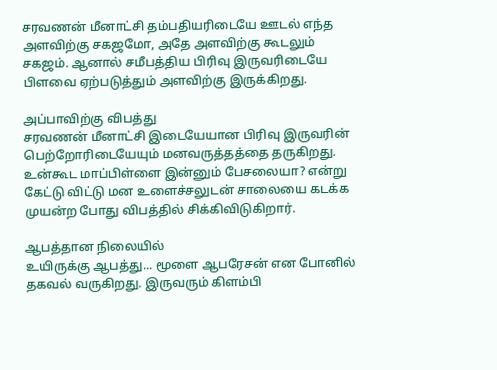சரவணன் மீனாட்சி தம்பதியரிடையே ஊடல் எந்த அளவிற்கு சகஜமோ, அதே அளவிற்கு கூடலும் சகஜம். ஆனால் சமீபத்திய பிரிவு இருவரிடையே பிளவை ஏற்படுத்தும் அளவிற்கு இருக்கிறது.

அப்பாவிற்கு விபத்து
சரவணன் மீனாட்சி இடையேயான பிரிவு இருவரின் பெற்றோரிடையேயும் மனவருத்தத்தை தருகிறது. உன்கூட மாப்பிள்ளை இன்னும் பேசலையா? என்று கேட்டு விட்டு மன உளைச்சலுடன் சாலையை கடக்க முயன்ற போது விபத்தில் சிக்கிவிடுகிறார்.

ஆபத்தான நிலையில்
உயிருக்கு ஆபத்து... மூளை ஆபரேசன் என போனில் தகவல் வருகிறது. இருவரும் கிளம்பி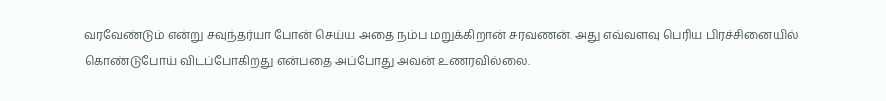வரவேண்டும் என்று சவுந்தர்யா போன் செய்ய அதை நம்ப மறுக்கிறான் சரவணன். அது எவ்வளவு பெரிய பிரச்சினையில் கொண்டுபோய் விடப்போகிறது என்பதை அப்போது அவன் உணரவில்லை.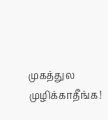முகத்துல முழிக்காதீங்க!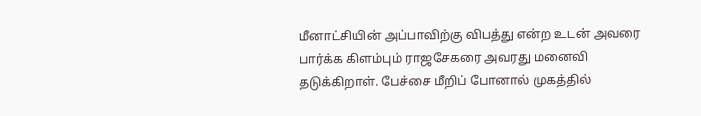மீனாட்சியின் அப்பாவிற்கு விபத்து என்ற உடன் அவரை பார்க்க கிளம்பும் ராஜசேகரை அவரது மனைவி தடுக்கிறாள். பேச்சை மீறிப் போனால் முகத்தில்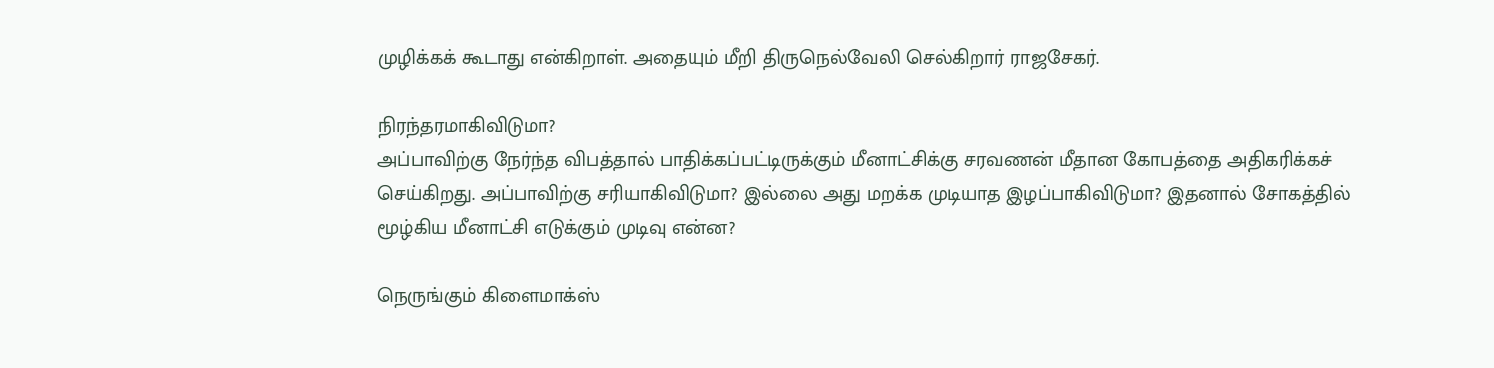முழிக்கக் கூடாது என்கிறாள். அதையும் மீறி திருநெல்வேலி செல்கிறார் ராஜசேகர்.

நிரந்தரமாகிவிடுமா?
அப்பாவிற்கு நேர்ந்த விபத்தால் பாதிக்கப்பட்டிருக்கும் மீனாட்சிக்கு சரவணன் மீதான கோபத்தை அதிகரிக்கச் செய்கிறது. அப்பாவிற்கு சரியாகிவிடுமா? இல்லை அது மறக்க முடியாத இழப்பாகிவிடுமா? இதனால் சோகத்தில் மூழ்கிய மீனாட்சி எடுக்கும் முடிவு என்ன?

நெருங்கும் கிளைமாக்ஸ்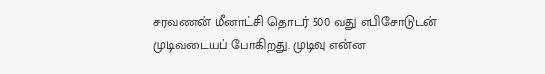சரவணன் மீனாட்சி தொடர் 500 வது எபிசோடுடன் முடிவடையப் போகிறது. முடிவு என்ன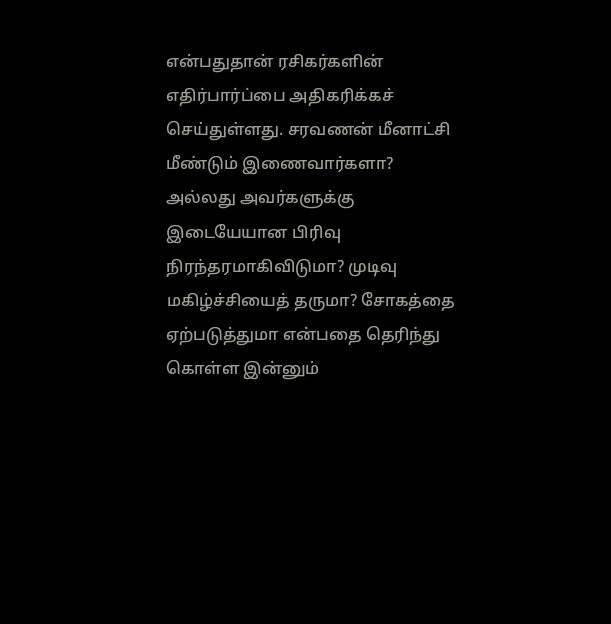என்பதுதான் ரசிகர்களின் எதிர்பார்ப்பை அதிகரிக்கச் செய்துள்ளது. சரவணன் மீனாட்சி மீண்டும் இணைவார்களா? அல்லது அவர்களுக்கு இடையேயான பிரிவு நிரந்தரமாகிவிடுமா? முடிவு மகிழ்ச்சியைத் தருமா? சோகத்தை ஏற்படுத்துமா என்பதை தெரிந்து கொள்ள இன்னும்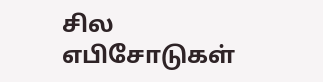சில எபிசோடுகள்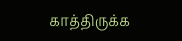காத்திருக்க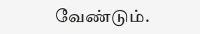வேண்டும்.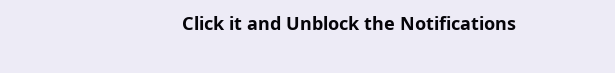Click it and Unblock the Notifications